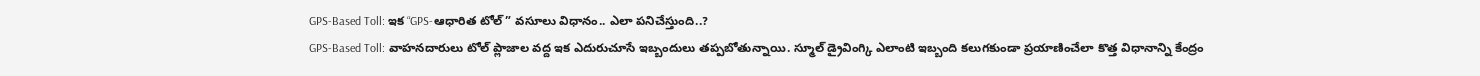GPS-Based Toll: ఇక “GPS-ఆధారిత టోల్” వసూలు విధానం.. ఎలా పనిచేస్తుంది..?
GPS-Based Toll: వాహనదారులు టోల్ ప్లాజాల వద్ద ఇక ఎదురుచూసే ఇబ్బందులు తప్పబోతున్నాయి. స్మూల్ డ్రైవింగ్కి ఎలాంటి ఇబ్బంది కలుగకుండా ప్రయాణించేలా కొత్త విధానాన్ని కేంద్రం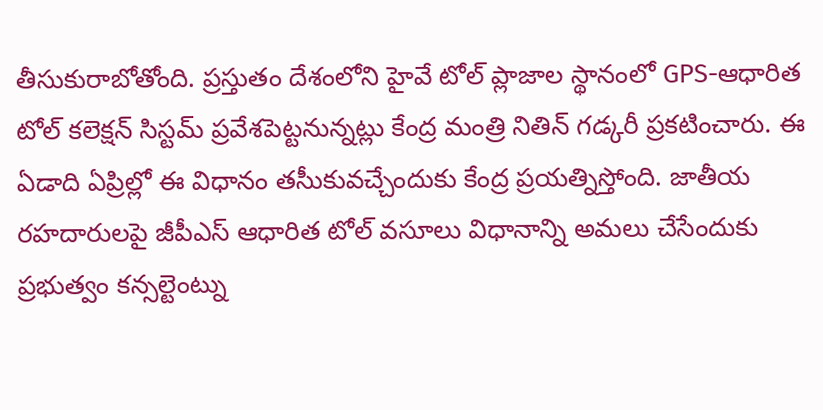తీసుకురాబోతోంది. ప్రస్తుతం దేశంలోని హైవే టోల్ ప్లాజాల స్థానంలో GPS-ఆధారిత టోల్ కలెక్షన్ సిస్టమ్ ప్రవేశపెట్టనున్నట్లు కేంద్ర మంత్రి నితిన్ గడ్కరీ ప్రకటించారు. ఈ ఏడాది ఏప్రిల్లో ఈ విధానం తసీుకువచ్చేందుకు కేంద్ర ప్రయత్నిస్తోంది. జాతీయ రహదారులపై జీపీఎస్ ఆధారిత టోల్ వసూలు విధానాన్ని అమలు చేసేందుకు ప్రభుత్వం కన్సల్టెంట్ను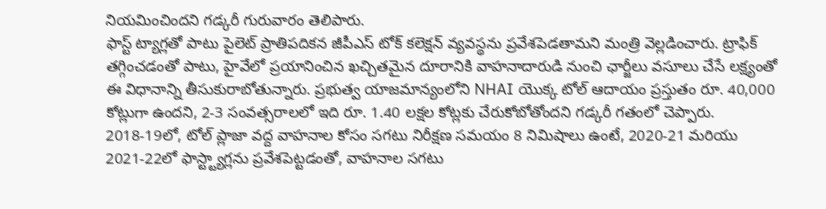నియమించిందని గడ్కరీ గురువారం తెలిపారు.
ఫాస్ట్ ట్యాగ్లతో పాటు పైలెట్ ప్రాతిపదికన జీపీఎస్ టోక్ కలెక్షన్ వ్యవస్థను ప్రవేశపెడతామని మంత్రి వెల్లడించారు. ట్రాఫిక్ తగ్గించడంతో పాటు, హైవేలో ప్రయానించిన ఖచ్చితమైన దూరానికి వాహనాదారుడి నుంచి ఛార్జీలు వసూలు చేసే లక్ష్యంతో ఈ విధానాన్ని తీసుకురాబోతున్నారు. ప్రభుత్వ యాజమాన్యంలోని NHAI యొక్క టోల్ ఆదాయం ప్రస్తుతం రూ. 40,000 కోట్లుగా ఉందని, 2-3 సంవత్సరాలలో ఇది రూ. 1.40 లక్షల కోట్లకు చేరుకోబోతోందని గడ్కరీ గతంలో చెప్పారు. 2018-19లో, టోల్ ప్లాజా వద్ద వాహనాల కోసం సగటు నిరీక్షణ సమయం 8 నిమిషాలు ఉంటే, 2020-21 మరియు 2021-22లో ఫాస్ట్ట్యాగ్లను ప్రవేశపెట్టడంతో, వాహనాల సగటు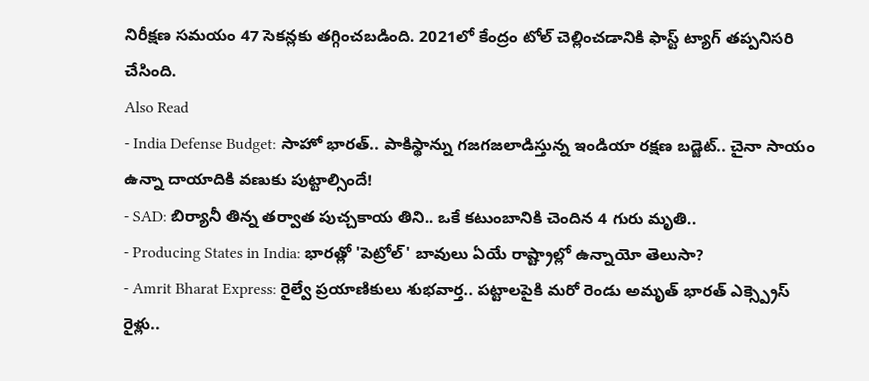నిరీక్షణ సమయం 47 సెకన్లకు తగ్గించబడింది. 2021లో కేంద్రం టోల్ చెల్లించడానికి ఫాస్ట్ ట్యాగ్ తప్పనిసరి చేసింది.
Also Read
- India Defense Budget: సాహో భారత్.. పాకిస్థాన్ను గజగజలాడిస్తున్న ఇండియా రక్షణ బడ్జెట్.. చైనా సాయం ఉన్నా దాయాదికి వణుకు పుట్టాల్సిందే!
- SAD: బిర్యానీ తిన్న తర్వాత పుచ్చకాయ తిని.. ఒకే కటుంబానికి చెందిన 4 గురు మృతి..
- Producing States in India: భారత్లో 'పెట్రోల్' బావులు ఏయే రాష్ట్రాల్లో ఉన్నాయో తెలుసా?
- Amrit Bharat Express: రైల్వే ప్రయాణికులు శుభవార్త.. పట్టాలపైకి మరో రెండు అమృత్ భారత్ ఎక్స్ప్రెస్ రైళ్లు..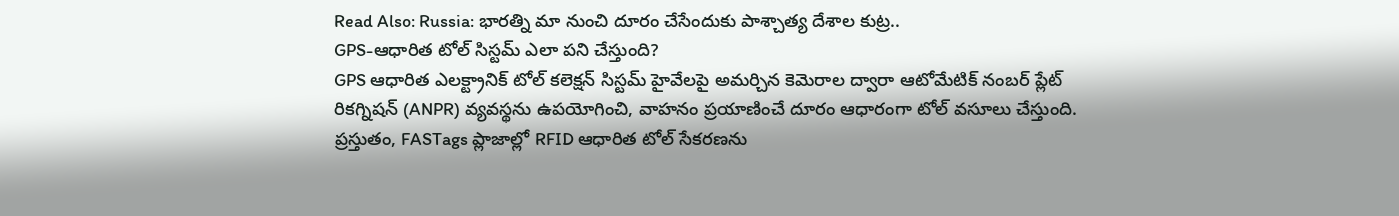Read Also: Russia: భారత్ని మా నుంచి దూరం చేసేందుకు పాశ్చాత్య దేశాల కుట్ర..
GPS-ఆధారిత టోల్ సిస్టమ్ ఎలా పని చేస్తుంది?
GPS ఆధారిత ఎలక్ట్రానిక్ టోల్ కలెక్షన్ సిస్టమ్ హైవేలపై అమర్చిన కెమెరాల ద్వారా ఆటోమేటిక్ నంబర్ ప్లేట్ రికగ్నిషన్ (ANPR) వ్యవస్థను ఉపయోగించి, వాహనం ప్రయాణించే దూరం ఆధారంగా టోల్ వసూలు చేస్తుంది. ప్రస్తుతం, FASTags ప్లాజాల్లో RFID ఆధారిత టోల్ సేకరణను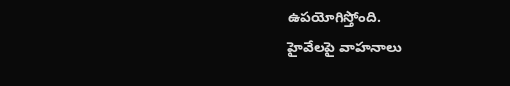ఉపయోగిస్తోంది.
హైవేలపై వాహనాలు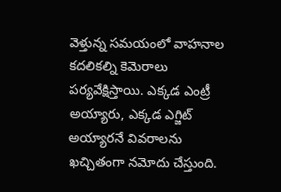వెళ్తున్న సమయంలో వాహనాల కదలికల్ని కెమెరాలు పర్యవేక్షిస్తాయి. ఎక్కడ ఎంట్రీ అయ్యారు, ఎక్కడ ఎగ్జిట్ అయ్యారనే వివరాలను ఖచ్చితంగా నమోదు చేస్తుంది.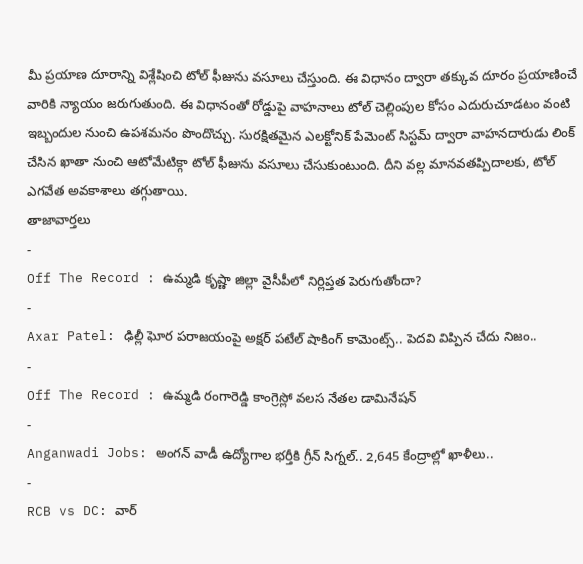మీ ప్రయాణ దూరాన్ని విశ్లేషించి టోల్ ఫీజును వసూలు చేస్తుంది. ఈ విధానం ద్వారా తక్కువ దూరం ప్రయాణించే వారికి న్యాయం జరుగుతుంది. ఈ విధానంతో రోడ్డుపై వాహనాలు టోల్ చెల్లింపుల కోసం ఎదురుచూడటం వంటి ఇబ్బందుల నుంచి ఉపశమనం పొందొచ్చు. సురక్షితమైన ఎలక్టోనిక్ పేమెంట్ సిస్టమ్ ద్వారా వాహనదారుడు లింక్ చేసిన ఖాతా నుంచి ఆటోమేటిక్గా టోల్ ఫీజును వసూలు చేసుకుంటుంది. దీని వల్ల మానవతప్పిదాలకు, టోల్ ఎగవేత అవకాశాలు తగ్గుతాయి.
తాజావార్తలు
-
Off The Record : ఉమ్మడి కృష్ణా జిల్లా వైసీపీలో నిర్లిప్తత పెరుగుతోందా?
-
Axar Patel: ఢిల్లీ ఘోర పరాజయంపై అక్షర్ పటేల్ షాకింగ్ కామెంట్స్.. పెదవి విప్పిన చేదు నిజం..
-
Off The Record : ఉమ్మడి రంగారెడ్డి కాంగ్రెస్లో వలస నేతల డామినేషన్
-
Anganwadi Jobs: అంగన్ వాడీ ఉద్యోగాల భర్తీకి గ్రీన్ సిగ్నల్.. 2,645 కేంద్రాల్లో ఖాళీలు..
-
RCB vs DC: వార్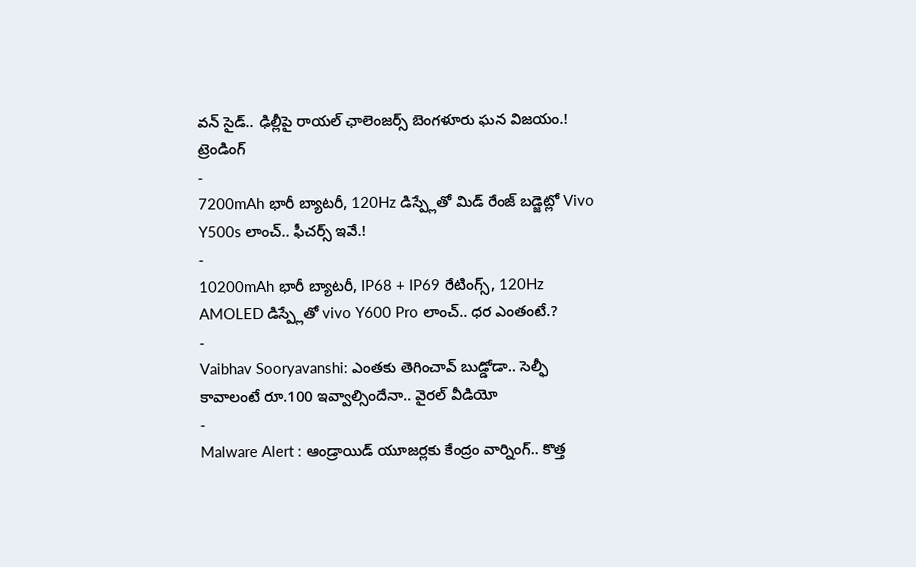వన్ సైడ్.. ఢిల్లీపై రాయల్ ఛాలెంజర్స్ బెంగళూరు ఘన విజయం.!
ట్రెండింగ్
-
7200mAh భారీ బ్యాటరీ, 120Hz డిస్ప్లేతో మిడ్ రేంజ్ బడ్జెట్లో Vivo Y500s లాంచ్.. ఫీచర్స్ ఇవే.!
-
10200mAh భారీ బ్యాటరీ, IP68 + IP69 రేటింగ్స్, 120Hz AMOLED డిస్ప్లేతో vivo Y600 Pro లాంచ్.. ధర ఎంతంటే.?
-
Vaibhav Sooryavanshi: ఎంతకు తెగించావ్ బుడ్డోడా.. సెల్ఫీ కావాలంటే రూ.100 ఇవ్వాల్సిందేనా.. వైరల్ వీడియో
-
Malware Alert : ఆండ్రాయిడ్ యూజర్లకు కేంద్రం వార్నింగ్.. కొత్త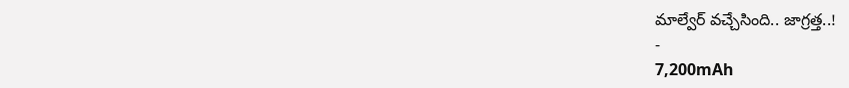మాల్వేర్ వచ్చేసింది.. జాగ్రత్త..!
-
7,200mAh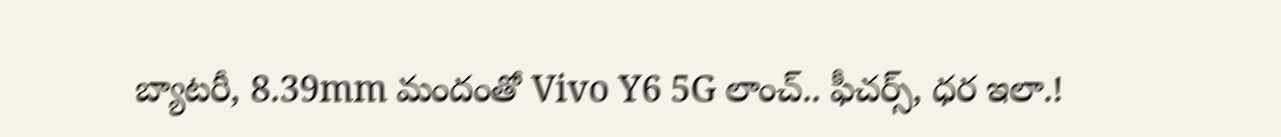బ్యాటరీ, 8.39mm మందంతో Vivo Y6 5G లాంచ్.. ఫీచర్స్, ధర ఇలా.!